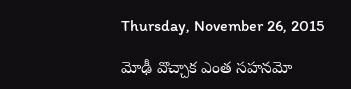Thursday, November 26, 2015

మోఢీ వొచ్చాక ఎంత సహనమో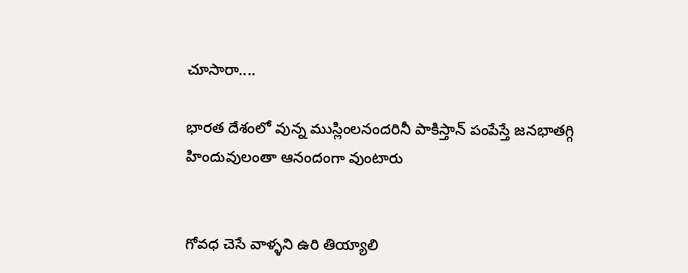చూసారా....

భారత దేశంలో వున్న ముస్లింలనందరినీ పాకిస్తాన్ పంపేస్తే జనభాతగ్గి హిందువులంతా ఆనందంగా వుంటారు


గోవధ చెసే వాళ్ళని ఉరి తియ్యాలి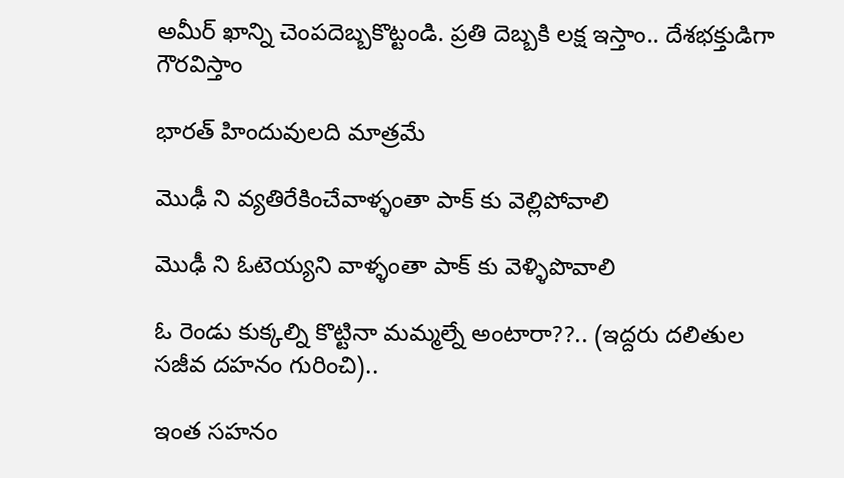అమీర్ ఖాన్ని చెంపదెబ్బకొట్టండి. ప్రతి దెబ్బకి లక్ష ఇస్తాం.. దేశభక్తుడిగా గౌరవిస్తాం

భారత్ హిందువులది మాత్రమే

మొఢీ ని వ్యతిరేకించేవాళ్ళంతా పాక్ కు వెల్లిపోవాలి

మొఢీ ని ఓటెయ్యని వాళ్ళంతా పాక్ కు వెళ్ళిపొవాలి

ఓ రెండు కుక్కల్ని కొట్టినా మమ్మల్నే అంటారా??.. (ఇద్దరు దలితుల సజీవ దహనం గురించి)..

ఇంత సహనం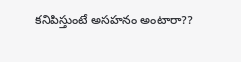కనిపిస్తుంటే అసహనం అంటారా??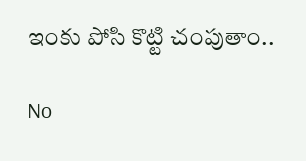ఇంకు పోసి కొట్టి చంపుతాం..

No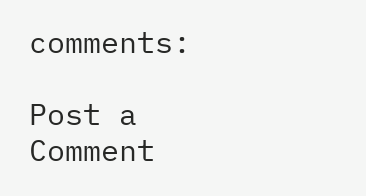comments:

Post a Comment